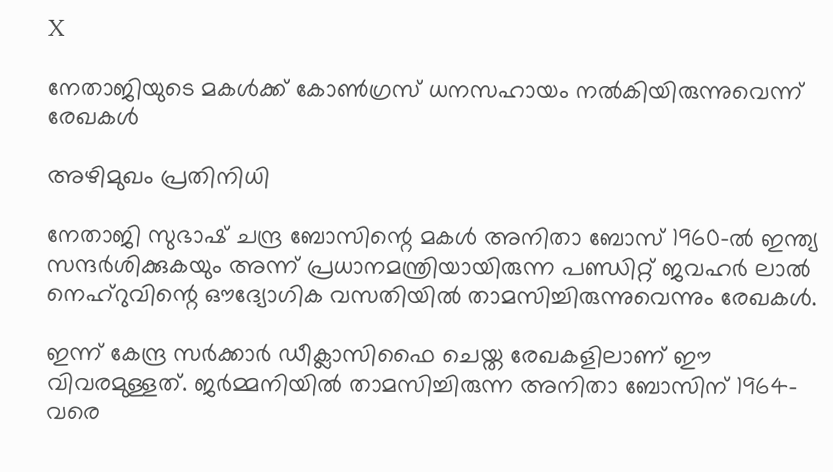X

നേതാജിയുടെ മകള്‍ക്ക് കോണ്‍ഗ്രസ് ധനസഹായം നല്‍കിയിരുന്നുവെന്ന് രേഖകള്‍

അഴിമുഖം പ്രതിനിധി

നേതാജി സുഭാഷ് ചന്ദ്ര ബോസിന്റെ മകള്‍ അനിതാ ബോസ് 1960-ല്‍ ഇന്ത്യ സന്ദര്‍ശിക്കുകയും അന്ന് പ്രധാനമന്ത്രിയായിരുന്ന പണ്ഡിറ്റ് ജവഹര്‍ ലാല്‍ നെഹ്‌റുവിന്റെ ഔദ്യോഗിക വസതിയില്‍ താമസിച്ചിരുന്നുവെന്നും രേഖകള്‍.

ഇന്ന് കേന്ദ്ര സര്‍ക്കാര്‍ ഡീക്ലാസിഫൈ ചെയ്ത രേഖകളിലാണ് ഈ വിവരമുള്ളത്. ജര്‍മ്മനിയില്‍ താമസിച്ചിരുന്ന അനിതാ ബോസിന് 1964-വരെ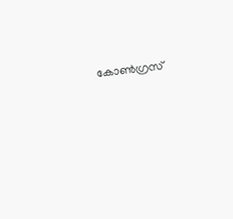കോണ്‍ഗ്രസ്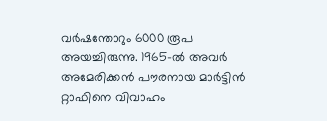വര്‍ഷന്തോറും 6000 രൂപ അയച്ചിരുന്നു. 1965-ല്‍ അവര്‍ അമേരിക്കന്‍ പൗരനായ മാര്‍ട്ടിന്‍ റ്റാഫിനെ വിവാഹം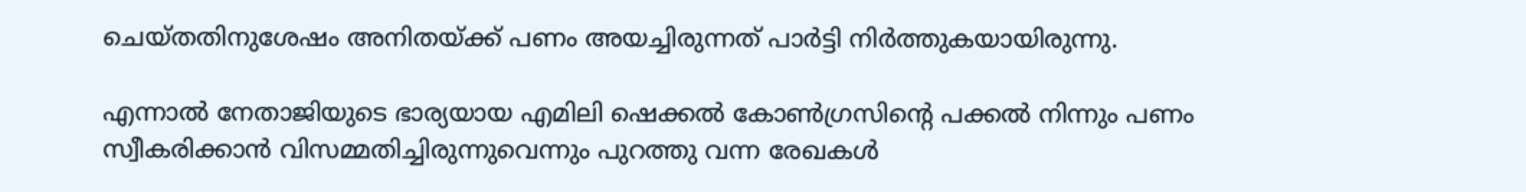ചെയ്തതിനുശേഷം അനിതയ്ക്ക് പണം അയച്ചിരുന്നത് പാര്‍ട്ടി നിര്‍ത്തുകയായിരുന്നു.

എന്നാല്‍ നേതാജിയുടെ ഭാര്യയായ എമിലി ഷെക്കല്‍ കോണ്‍ഗ്രസിന്റെ പക്കല്‍ നിന്നും പണം സ്വീകരിക്കാന്‍ വിസമ്മതിച്ചിരുന്നുവെന്നും പുറത്തു വന്ന രേഖകള്‍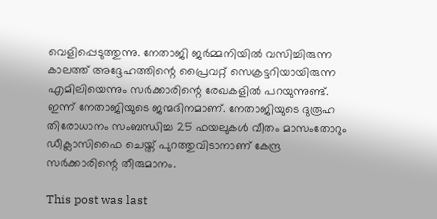വെളിപ്പെടുത്തുന്നു. നേതാജി ജര്‍മ്മനിയില്‍ വസിച്ചിരുന്ന കാലത്ത് അദ്ദേഹത്തിന്റെ പ്രൈവറ്റ് സെക്രട്ടറിയായിരുന്ന എമിലിയെന്നും സര്‍ക്കാരിന്റെ രേഖകളില്‍ പറയുന്നുണ്ട്. ഇന്ന് നേതാജിയുടെ ജന്മദിനമാണ്. നേതാജിയുടെ ദുരൂഹ തിരോധാനം സംബന്ധിച്ച 25 ഫയലുകള്‍ വീതം മാസംതോറും ഡീക്ലാസിഫൈ ചെയ്ത് പുറത്തുവിടാനാണ് കേന്ദ്ര സര്‍ക്കാരിന്റെ തീരുമാനം.

This post was last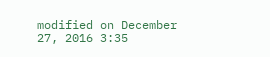modified on December 27, 2016 3:35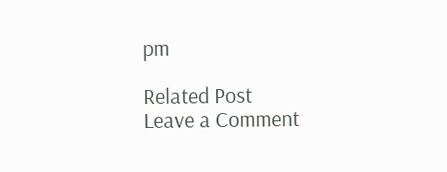pm

Related Post
Leave a Comment